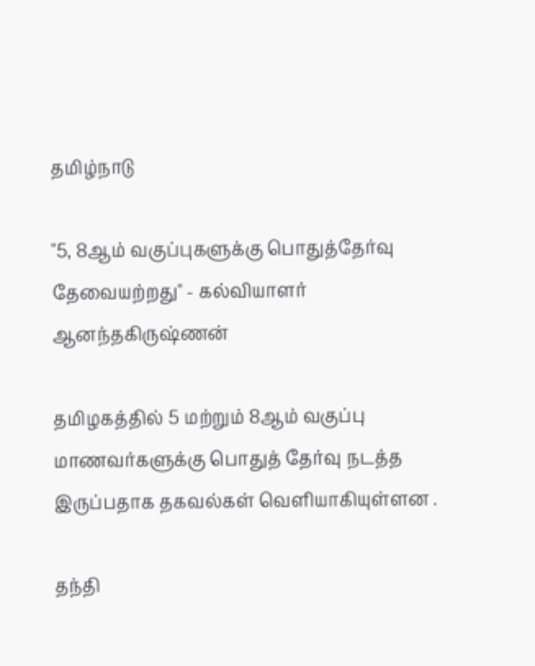தமிழ்நாடு

"5, 8ஆம் வகுப்புகளுக்கு பொதுத்தேர்வு தேவையற்றது" - கல்வியாளர் ஆனந்தகிருஷ்ணன்

தமிழகத்தில் 5 மற்றும் 8ஆம் வகுப்பு மாணவர்களுக்கு பொதுத் தேர்வு நடத்த இருப்பதாக தகவல்கள் வெளியாகியுள்ளன .

தந்தி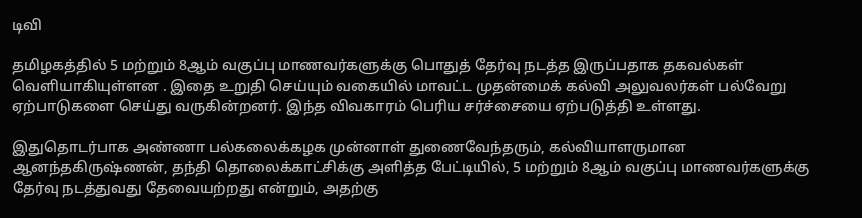டிவி

தமிழகத்தில் 5 மற்றும் 8ஆம் வகுப்பு மாணவர்களுக்கு பொதுத் தேர்வு நடத்த இருப்பதாக தகவல்கள் வெளியாகியுள்ளன . இதை உறுதி செய்யும் வகையில் மாவட்ட முதன்மைக் கல்வி அலுவலர்கள் பல்வேறு ஏற்பாடுகளை செய்து வருகின்றனர். இந்த விவகாரம் பெரிய சர்ச்சையை ஏற்படுத்தி உள்ளது.

இதுதொடர்பாக அண்ணா பல்கலைக்கழக முன்னாள் துணைவேந்தரும், கல்வியாளருமான ஆனந்தகிருஷ்ணன், தந்தி தொலைக்காட்சிக்கு அளித்த பேட்டியில், 5 மற்றும் 8ஆம் வகுப்பு மாணவர்களுக்கு தேர்வு நடத்துவது தேவையற்றது என்றும், அதற்கு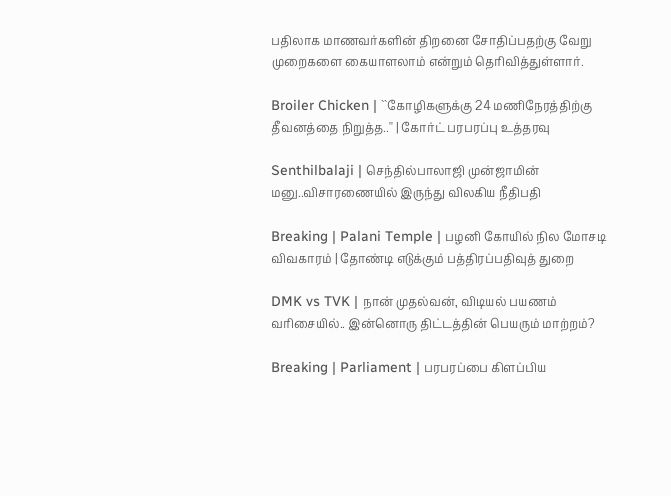பதிலாக மாணவர்களின் திறனை சோதிப்பதற்கு வேறு முறைகளை கையாளலாம் என்றும் தெரிவித்துள்ளார்.

Broiler Chicken | ``கோழிகளுக்கு 24 மணிநேரத்திற்கு தீவனத்தை நிறுத்த..'' | கோர்ட் பரபரப்பு உத்தரவு

Senthilbalaji | செந்தில்பாலாஜி முன்ஜாமின் மனு..விசாரணையில் இருந்து விலகிய நீதிபதி

Breaking | Palani Temple | பழனி கோயில் நில மோசடி விவகாரம் | தோண்டி எடுக்கும் பத்திரப்பதிவுத் துறை

DMK vs TVK | நான் முதல்வன், விடியல் பயணம் வரிசையில்.. இன்னொரு திட்டத்தின் பெயரும் மாற்றம்?

Breaking | Parliament | பரபரப்பை கிளப்பிய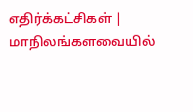எதிர்க்கட்சிகள் | மாநிலங்களவையில்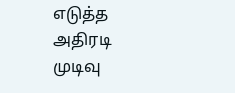எடுத்த அதிரடி முடிவு